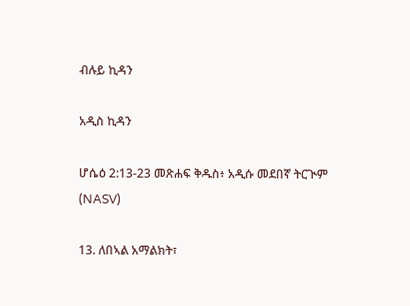ብሉይ ኪዳን

አዲስ ኪዳን

ሆሴዕ 2:13-23 መጽሐፍ ቅዱስ፥ አዲሱ መደበኛ ትርጒም (NASV)

13. ለበኣል አማልክት፣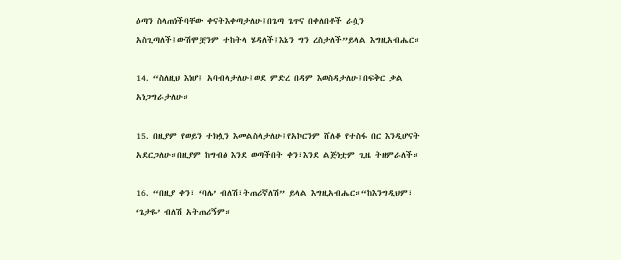ዕጣን ስላጠነችባቸው ቀናትእቀጣታለሁ፤በጌጣ ጌጥና በቀለበቶች ራሷን አስጊጣለች፤ውሽሞቿንም ተከትላ ሄዳለች፤እኔን ግን ረስታለች”ይላል እግዚአብሔር።

14. “ስለዚህ እነሆ፤ አባብላታለሁ፤ወደ ምድረ በዳም እወስዳታለሁ፤በፍቅር ቃል አነጋግራታለሁ።

15. በዚያም የወይን ተክሏን እመልስላታለሁ፤የአኮርንም ሸለቆ የተስፋ በር እንዲሆናት አደርጋለሁ።በዚያም ከግብፅ እንደ ወጣችበት ቀን፣እንደ ልጅነቷም ጊዜ ትዘምራለች።

16. “በዚያ ቀን፣ ‘ባሌ’ ብለሽ፣ትጠሪኛለሽ” ይላል እግዚአብሔር።“ከእንግዲህም፣ ‘ጌታዬ’ ብለሽ አትጠሪኝም።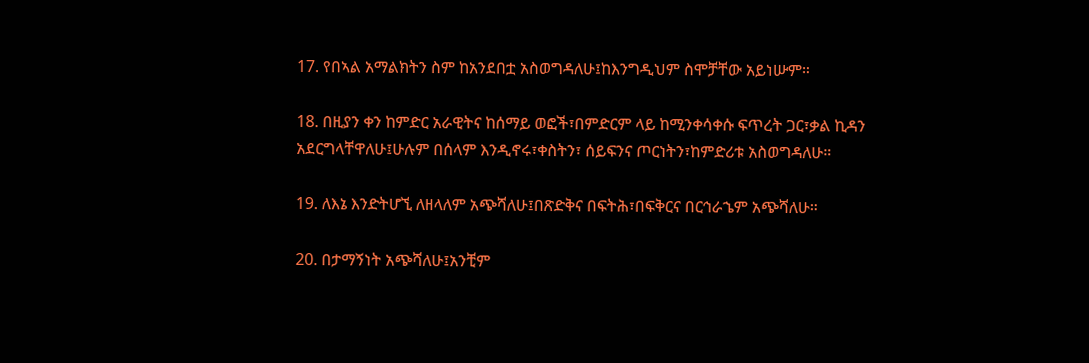17. የበኣል አማልክትን ስም ከአንደበቷ አስወግዳለሁ፤ከእንግዲህም ስሞቻቸው አይነሡም።

18. በዚያን ቀን ከምድር አራዊትና ከሰማይ ወፎች፣በምድርም ላይ ከሚንቀሳቀሱ ፍጥረት ጋር፣ቃል ኪዳን አደርግላቸዋለሁ፤ሁሉም በሰላም እንዲኖሩ፣ቀስትን፣ ሰይፍንና ጦርነትን፣ከምድሪቱ አስወግዳለሁ።

19. ለእኔ እንድትሆኚ ለዘላለም አጭሻለሁ፤በጽድቅና በፍትሕ፣በፍቅርና በርኅራኄም አጭሻለሁ።

20. በታማኝነት አጭሻለሁ፤አንቺም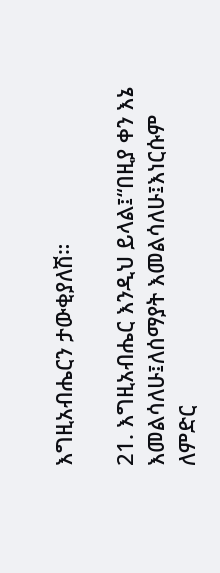እግዚአብሔርን ታውቂያለሽ።

21. እግዚአብሔር እንዲህ ይላል፤“በዚያ ቀን እኔ እመልሳለሁ፤ለሰማያት እመልሳለሁ፤እነርሱም ለምድር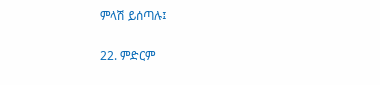ምላሽ ይሰጣሉ፤

22. ምድርም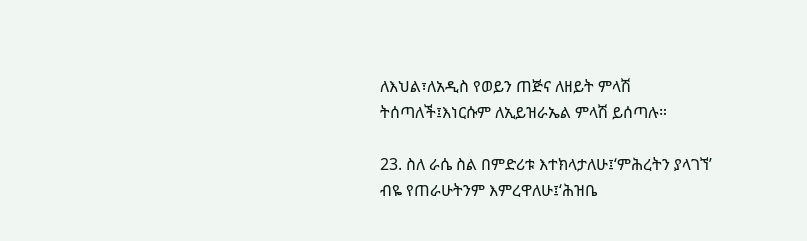ለእህል፣ለአዲስ የወይን ጠጅና ለዘይት ምላሽ ትሰጣለች፤እነርሱም ለኢይዝራኤል ምላሽ ይሰጣሉ።

23. ስለ ራሴ ስል በምድሪቱ እተክላታለሁ፤‘ምሕረትን ያላገኘ’ ብዬ የጠራሁትንም እምረዋለሁ፤‘ሕዝቤ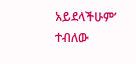አይደላችሁም’ ተብለው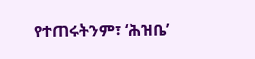የተጠሩትንም፣ ‘ሕዝቤ’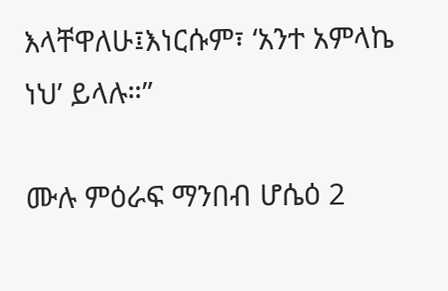እላቸዋለሁ፤እነርሱም፣ ‘አንተ አምላኬ ነህ’ ይላሉ።”

ሙሉ ምዕራፍ ማንበብ ሆሴዕ 2